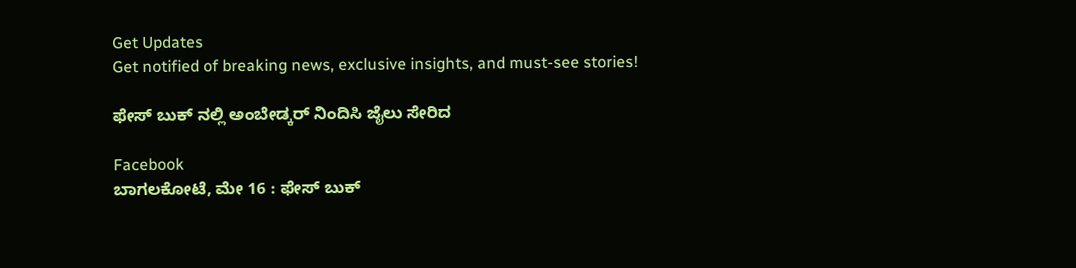Get Updates
Get notified of breaking news, exclusive insights, and must-see stories!

ಫೇಸ್ ಬುಕ್ ನಲ್ಲಿ ಅಂಬೇಡ್ಕರ್ ನಿಂದಿಸಿ ಜೈಲು ಸೇರಿದ

Facebook
ಬಾಗಲಕೋಟೆ, ಮೇ 16 : ಫೇಸ್ ಬುಕ್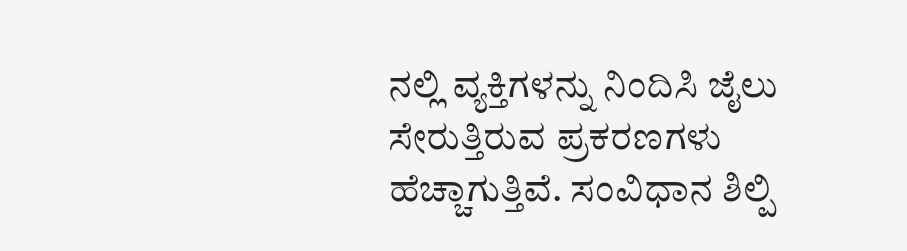ನಲ್ಲಿ ವ್ಯಕ್ತಿಗಳನ್ನು ನಿಂದಿಸಿ ಜೈಲು ಸೇರುತ್ತಿರುವ ಪ್ರಕರಣಗಳು ಹೆಚ್ಚಾಗುತ್ತಿವೆ. ಸಂವಿಧಾನ ಶಿಲ್ಪಿ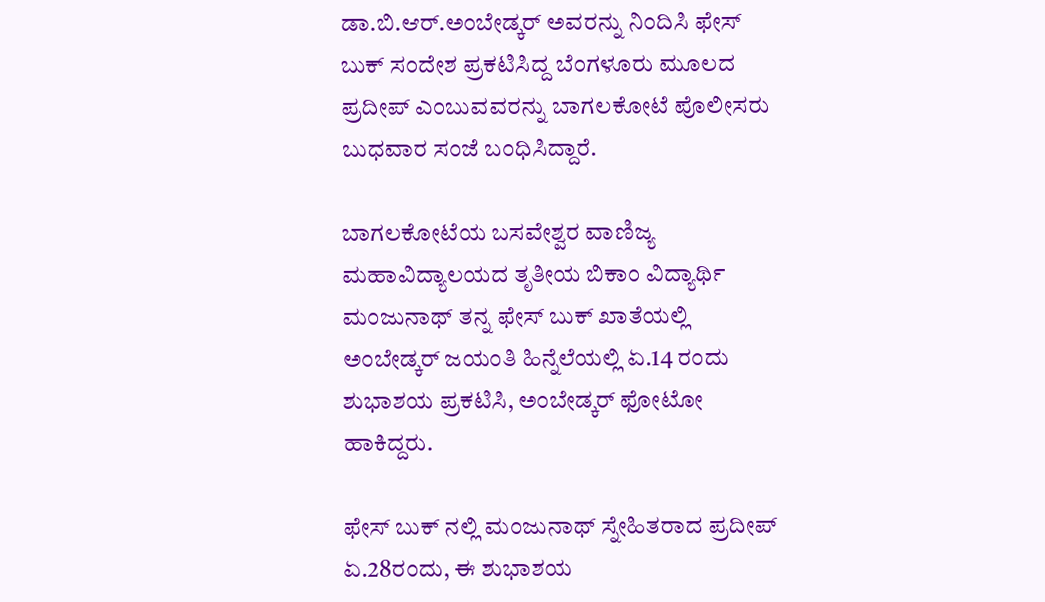ಡಾ.ಬಿ.ಆರ್.ಅಂಬೇಡ್ಕರ್ ಅವರನ್ನು ನಿಂದಿಸಿ ಫೇಸ್ ಬುಕ್ ಸಂದೇಶ ಪ್ರಕಟಿಸಿದ್ದ ಬೆಂಗಳೂರು ಮೂಲದ ಪ್ರದೀಪ್ ಎಂಬುವವರನ್ನು ಬಾಗಲಕೋಟೆ ಪೊಲೀಸರು ಬುಧವಾರ ಸಂಜೆ ಬಂಧಿಸಿದ್ದಾರೆ.

ಬಾಗಲಕೋಟೆಯ ಬಸವೇಶ್ವರ ವಾಣಿಜ್ಯ ಮಹಾವಿದ್ಯಾಲಯದ ತೃತೀಯ ಬಿಕಾಂ ವಿದ್ಯಾರ್ಥಿ ಮಂಜುನಾಥ್ ತನ್ನ ಫೇಸ್ ಬುಕ್ ಖಾತೆಯಲ್ಲಿ ಅಂಬೇಡ್ಕರ್ ಜಯಂತಿ ಹಿನ್ನೆಲೆಯಲ್ಲಿ ಏ.14 ರಂದು ಶುಭಾಶಯ ಪ್ರಕಟಿಸಿ, ಅಂಬೇಡ್ಕರ್ ಫೋಟೋ ಹಾಕಿದ್ದರು.

ಫೇಸ್ ಬುಕ್ ನಲ್ಲಿ ಮಂಜುನಾಥ್ ಸ್ನೇಹಿತರಾದ ಪ್ರದೀಪ್ ಏ.28ರಂದು, ಈ ಶುಭಾಶಯ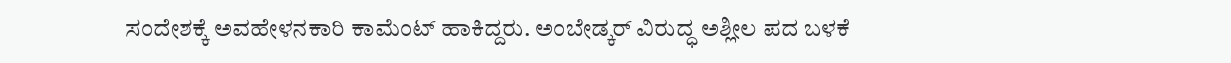ಸಂದೇಶಕ್ಕೆ ಅವಹೇಳನಕಾರಿ ಕಾಮೆಂಟ್ ಹಾಕಿದ್ದರು. ಅಂಬೇಡ್ಕರ್ ವಿರುದ್ಧ ಅಶ್ಲೀಲ ಪದ ಬಳಕೆ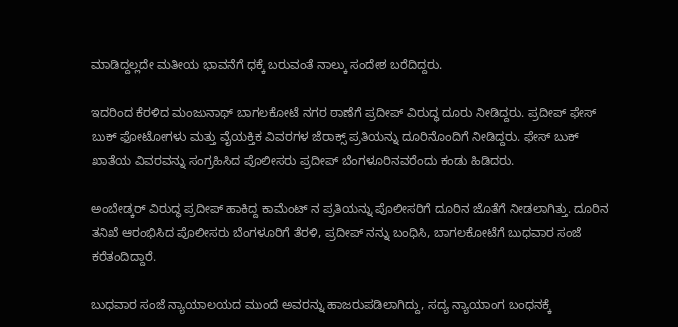ಮಾಡಿದ್ದಲ್ಲದೇ ಮತೀಯ ಭಾವನೆಗೆ ಧಕ್ಕೆ ಬರುವಂತೆ ನಾಲ್ಕು ಸಂದೇಶ ಬರೆದಿದ್ದರು.

ಇದರಿಂದ ಕೆರಳಿದ ಮಂಜುನಾಥ್ ಬಾಗಲಕೋಟೆ ನಗರ ಠಾಣೆಗೆ ಪ್ರದೀಪ್ ವಿರುದ್ಧ ದೂರು ನೀಡಿದ್ದರು. ಪ್ರದೀಪ್ ಫೇಸ್ ಬುಕ್ ಫೋಟೋಗಳು ಮತ್ತು ವೈಯಕ್ತಿಕ ವಿವರಗಳ ಜೆರಾಕ್ಸ್ ಪ್ರತಿಯನ್ನು ದೂರಿನೊಂದಿಗೆ ನೀಡಿದ್ದರು. ಫೇಸ್ ಬುಕ್ ಖಾತೆಯ ವಿವರವನ್ನು ಸಂಗ್ರಹಿಸಿದ ಪೊಲೀಸರು ಪ್ರದೀಪ್ ಬೆಂಗಳೂರಿನವರೆಂದು ಕಂಡು ಹಿಡಿದರು.

ಅಂಬೇಡ್ಕರ್ ವಿರುದ್ಧ ಪ್ರದೀಪ್ ಹಾಕಿದ್ದ ಕಾಮೆಂಟ್ ನ ಪ್ರತಿಯನ್ನು ಪೊಲೀಸರಿಗೆ ದೂರಿನ ಜೊತೆಗೆ ನೀಡಲಾಗಿತ್ತು. ದೂರಿನ ತನಿಖೆ ಆರಂಭಿಸಿದ ಪೊಲೀಸರು ಬೆಂಗಳೂರಿಗೆ ತೆರಳಿ, ಪ್ರದೀಪ್ ನನ್ನು ಬಂಧಿಸಿ, ಬಾಗಲಕೋಟೆಗೆ ಬುಧವಾರ ಸಂಜೆ ಕರೆತಂದಿದ್ದಾರೆ.

ಬುಧವಾರ ಸಂಜೆ ನ್ಯಾಯಾಲಯದ ಮುಂದೆ ಅವರನ್ನು ಹಾಜರುಪಡಿಲಾಗಿದ್ದು, ಸದ್ಯ ನ್ಯಾಯಾಂಗ ಬಂಧನಕ್ಕೆ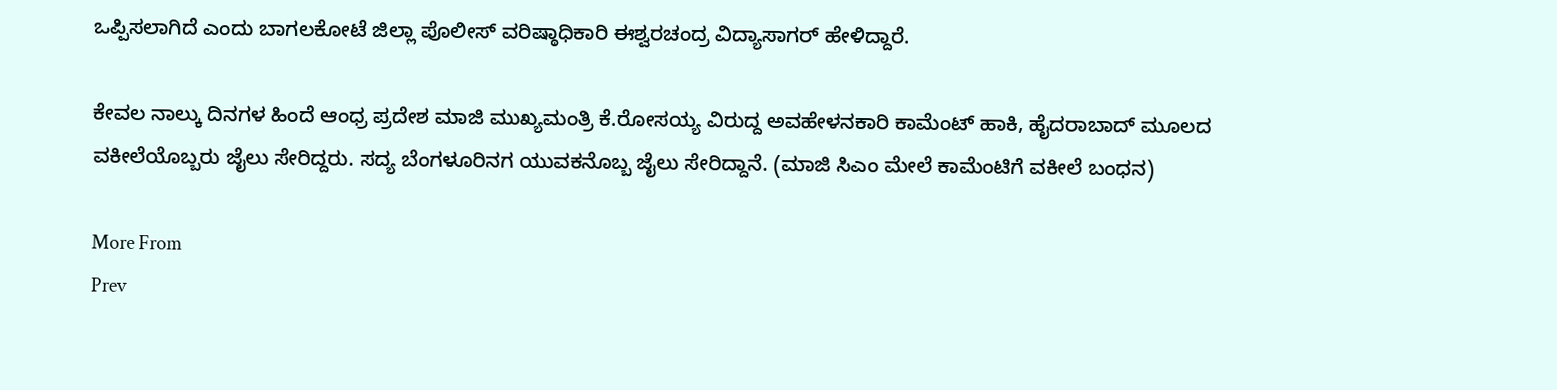ಒಪ್ಪಿಸಲಾಗಿದೆ ಎಂದು ಬಾಗಲಕೋಟೆ ಜಿಲ್ಲಾ ಪೊಲೀಸ್ ವರಿಷ್ಠಾಧಿಕಾರಿ ಈಶ್ವರಚಂದ್ರ ವಿದ್ಯಾಸಾಗರ್ ಹೇಳಿದ್ದಾರೆ.

ಕೇವಲ ನಾಲ್ಕು ದಿನಗಳ ಹಿಂದೆ ಆಂಧ್ರ ಪ್ರದೇಶ ಮಾಜಿ ಮುಖ್ಯಮಂತ್ರಿ ಕೆ.ರೋಸಯ್ಯ ವಿರುದ್ದ ಅವಹೇಳನಕಾರಿ ಕಾಮೆಂಟ್ ಹಾಕಿ, ಹೈದರಾಬಾದ್ ಮೂಲದ ವಕೀಲೆಯೊಬ್ಬರು ಜೈಲು ಸೇರಿದ್ದರು. ಸದ್ಯ ಬೆಂಗಳೂರಿನಗ ಯುವಕನೊಬ್ಬ ಜೈಲು ಸೇರಿದ್ದಾನೆ. (ಮಾಜಿ ಸಿಎಂ ಮೇಲೆ ಕಾಮೆಂಟಿಗೆ ವಕೀಲೆ ಬಂಧನ)

More From
Prev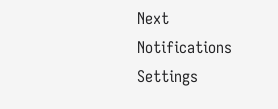Next
Notifications
Settings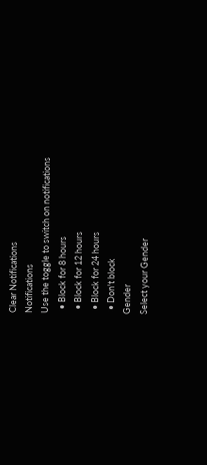Clear Notifications
Notifications
Use the toggle to switch on notifications
  • Block for 8 hours
  • Block for 12 hours
  • Block for 24 hours
  • Don't block
Gender
Select your Gender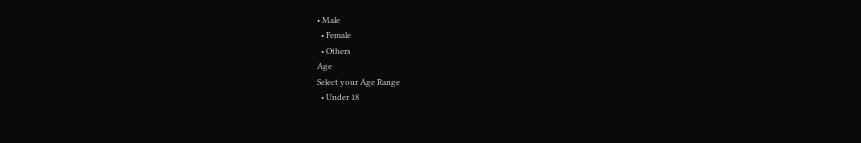• Male
  • Female
  • Others
Age
Select your Age Range
  • Under 18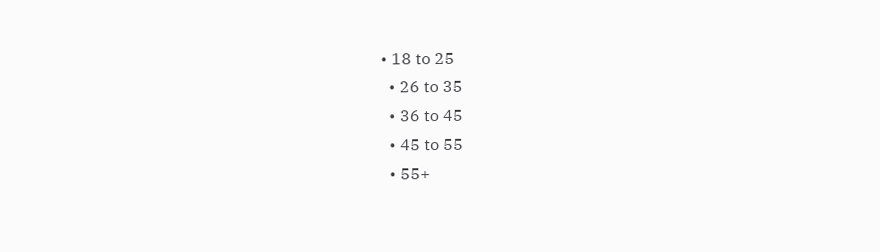• 18 to 25
  • 26 to 35
  • 36 to 45
  • 45 to 55
  • 55+